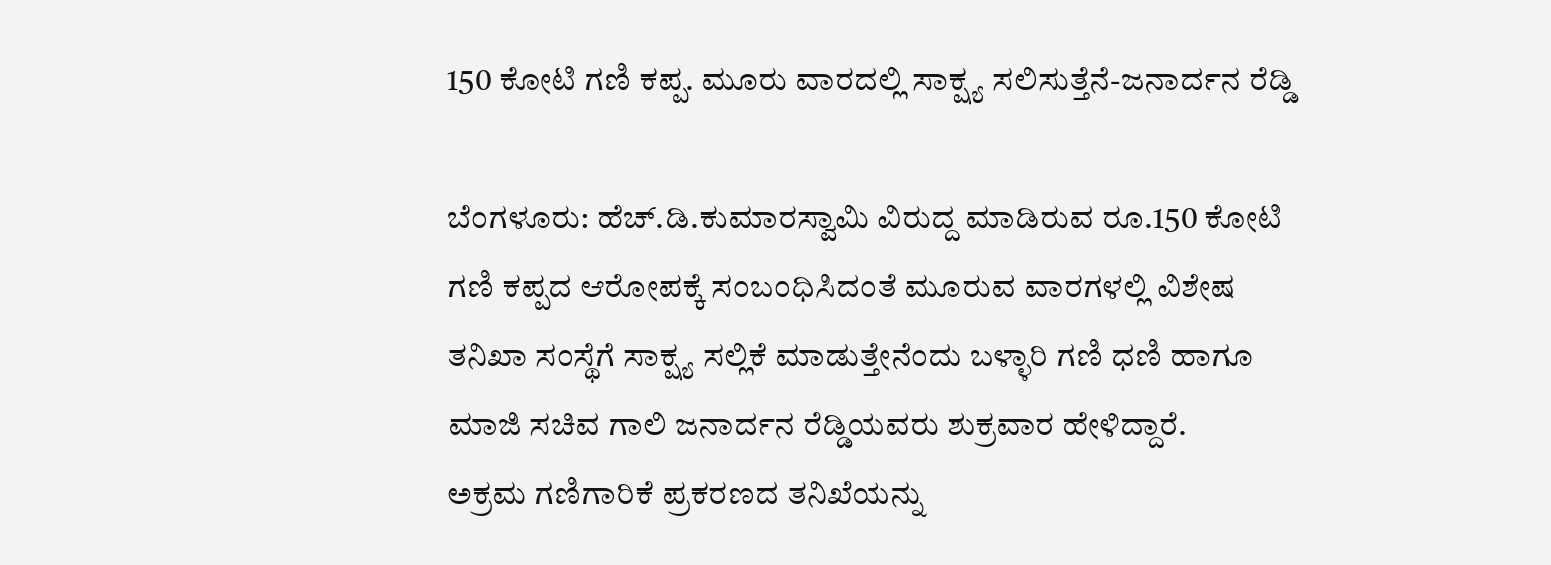150 ಕೋಟಿ ಗಣಿ ಕಪ್ಪ. ಮೂರು ವಾರದಲ್ಲಿ ಸಾಕ್ಷ್ಯ ಸಲಿಸುತ್ತೆನೆ-ಜನಾರ್ದನ ರೆಡ್ಡಿ

ಬೆಂಗಳೂರು: ಹೆಚ್.ಡಿ.ಕುಮಾರಸ್ವಾಮಿ ವಿರುದ್ದ ಮಾಡಿರುವ ರೂ.150 ಕೋಟಿ ಗಣಿ ಕಪ್ಪದ ಆರೋಪಕ್ಕೆ ಸಂಬಂಧಿಸಿದಂತೆ ಮೂರುವ ವಾರಗಳಲ್ಲಿ ವಿಶೇಷ ತನಿಖಾ ಸಂಸ್ಥೆಗೆ ಸಾಕ್ಷ್ಯ ಸಲ್ಲಿಕೆ ಮಾಡುತ್ತೇನೆಂದು ಬಳ್ಳಾರಿ ಗಣಿ ಧಣಿ ಹಾಗೂ ಮಾಜಿ ಸಚಿವ ಗಾಲಿ ಜನಾರ್ದನ ರೆಡ್ಡಿಯವರು ಶುಕ್ರವಾರ ಹೇಳಿದ್ದಾರೆ.
ಅಕ್ರಮ ಗಣಿಗಾರಿಕೆ ಪ್ರಕರಣದ ತನಿಖೆಯನ್ನು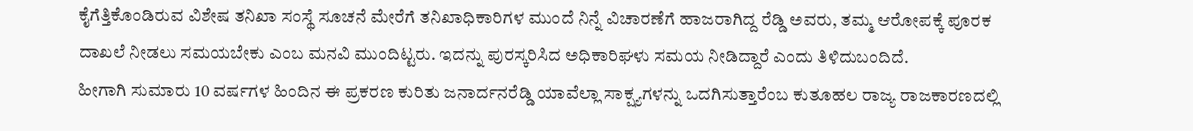ಕೈಗೆತ್ತಿಕೊಂಡಿರುವ ವಿಶೇಷ ತನಿಖಾ ಸಂಸ್ಥೆ ಸೂಚನೆ ಮೇರೆಗೆ ತನಿಖಾಧಿಕಾರಿಗಳ ಮುಂದೆ ನಿನ್ನೆ ವಿಚಾರಣೆಗೆ ಹಾಜರಾಗಿದ್ದ ರೆಡ್ಡಿ ಅವರು, ತಮ್ಮ ಆರೋಪಕ್ಕೆ ಪೂರಕ ದಾಖಲೆ ನೀಡಲು ಸಮಯಬೇಕು ಎಂಬ ಮನವಿ ಮುಂದಿಟ್ಟರು. ಇದನ್ನು ಪುರಸ್ಕರಿಸಿದ ಅಧಿಕಾರಿಘಳು ಸಮಯ ನೀಡಿದ್ದಾರೆ ಎಂದು ತಿಳಿದುಬಂದಿದೆ.
ಹೀಗಾಗಿ ಸುಮಾರು 10 ವರ್ಷಗಳ ಹಿಂದಿನ ಈ ಪ್ರಕರಣ ಕುರಿತು ಜನಾರ್ದನರೆಡ್ಡಿ ಯಾವೆಲ್ಲಾ ಸಾಕ್ಷ್ಯಗಳನ್ನು ಒದಗಿಸುತ್ತಾರೆಂಬ ಕುತೂಹಲ ರಾಜ್ಯ ರಾಜಕಾರಣದಲ್ಲಿ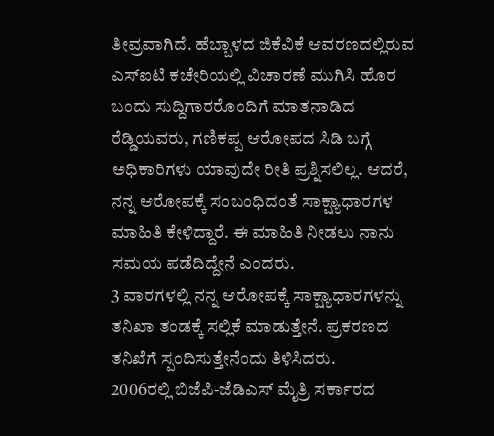ತೀವ್ರವಾಗಿದೆ. ಹೆಬ್ಬಾಳದ ಜಿಕೆವಿಕೆ ಆವರಣದಲ್ಲಿರುವ ಎಸ್ಐಟಿ ಕಚೇರಿಯಲ್ಲಿ ವಿಚಾರಣೆ ಮುಗಿಸಿ ಹೊರ ಬಂದು ಸುದ್ದಿಗಾರರೊಂದಿಗೆ ಮಾತನಾಡಿದ ರೆಡ್ಡಿಯವರು, ಗಣಿಕಪ್ಪ ಆರೋಪದ ಸಿಡಿ ಬಗ್ಗೆ ಅಧಿಕಾರಿಗಳು ಯಾವುದೇ ರೀತಿ ಪ್ರಶ್ನಿಸಲಿಲ್ಲ. ಆದರೆ, ನನ್ನ ಆರೋಪಕ್ಕೆ ಸಂಬಂಧಿದಂತೆ ಸಾಕ್ಷ್ಯಾಧಾರಗಳ ಮಾಹಿತಿ ಕೇಳಿದ್ದಾರೆ. ಈ ಮಾಹಿತಿ ನೀಡಲು ನಾನು ಸಮಯ ಪಡೆದಿದ್ದೇನೆ ಎಂದರು.
3 ವಾರಗಳಲ್ಲಿ ನನ್ನ ಆರೋಪಕ್ಕೆ ಸಾಕ್ಷ್ಯಾಧಾರಗಳನ್ನು ತನಿಖಾ ತಂಡಕ್ಕೆ ಸಲ್ಲಿಕೆ ಮಾಡುತ್ತೇನೆ. ಪ್ರಕರಣದ ತನಿಖೆಗೆ ಸ್ಪಂದಿಸುತ್ತೇನೆಂದು ತಿಳಿಸಿದರು.
2006ರಲ್ಲಿ ಬಿಜೆಪಿ-ಜೆಡಿಎಸ್ ಮೈತ್ರಿ ಸರ್ಕಾರದ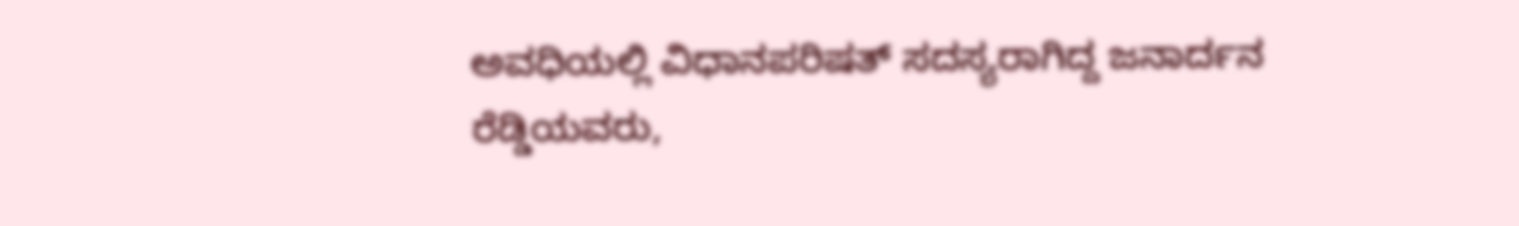ಅವಧಿಯಲ್ಲಿ ವಿಧಾನಪರಿಷತ್ ಸದಸ್ಯರಾಗಿದ್ದ ಜನಾರ್ದನ ರೆಡ್ಡಿಯವರು,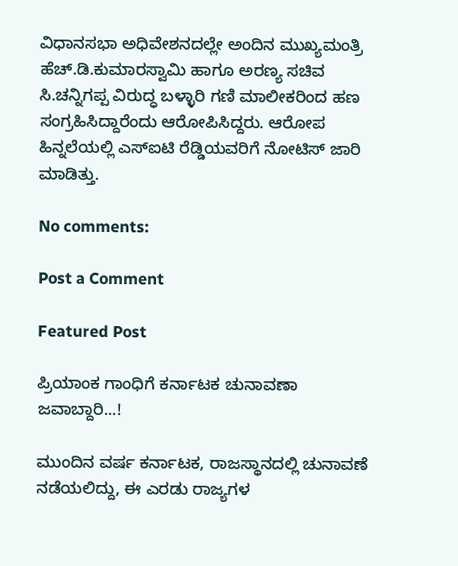ವಿಧಾನಸಭಾ ಅಧಿವೇಶನದಲ್ಲೇ ಅಂದಿನ ಮುಖ್ಯಮಂತ್ರಿ ಹೆಚ್.ಡಿ.ಕುಮಾರಸ್ವಾಮಿ ಹಾಗೂ ಅರಣ್ಯ ಸಚಿವ ಸಿ.ಚನ್ನಿಗಪ್ಪ ವಿರುದ್ಧ ಬಳ್ಳಾರಿ ಗಣಿ ಮಾಲೀಕರಿಂದ ಹಣ ಸಂಗ್ರಹಿಸಿದ್ದಾರೆಂದು ಆರೋಪಿಸಿದ್ದರು. ಆರೋಪ ಹಿನ್ನಲೆಯಲ್ಲಿ ಎಸ್ಐಟಿ ರೆಡ್ಡಿಯವರಿಗೆ ನೋಟಿಸ್ ಜಾರಿ ಮಾಡಿತ್ತು.

No comments:

Post a Comment

Featured Post

ಪ್ರಿಯಾಂಕ ಗಾಂಧಿಗೆ ಕರ್ನಾಟಕ ಚುನಾವಣಾ ಜವಾಬ್ದಾರಿ...!

ಮುಂದಿನ ವರ್ಷ ಕರ್ನಾಟಕ, ರಾಜಸ್ಥಾನದಲ್ಲಿ ಚುನಾವಣೆ ನಡೆಯಲಿದ್ದು, ಈ ಎರಡು ರಾಜ್ಯಗಳ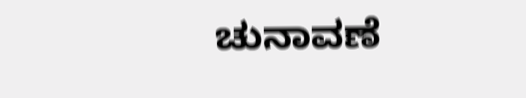ಚುನಾವಣೆ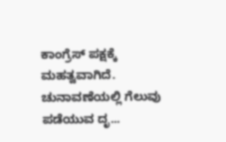ಕಾಂಗ್ರೆಸ್ ಪಕ್ಷಕ್ಕೆ ಮಹತ್ವವಾಗಿದೆ. ಚುನಾವಣೆಯಲ್ಲಿ ಗೆಲುವು ಪಡೆಯುವ ದೃ...